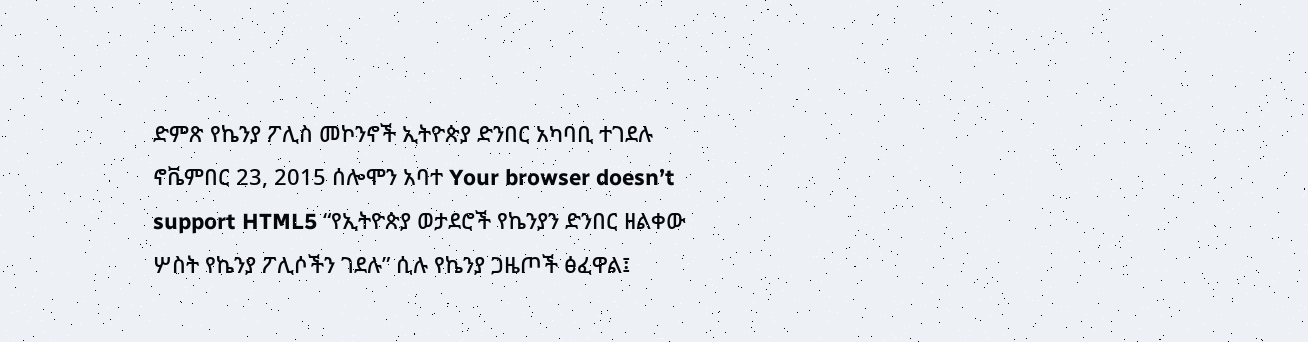ድምጽ የኬንያ ፖሊስ መኮንኖች ኢትዮጵያ ድንበር አካባቢ ተገደሉ ኖቬምበር 23, 2015 ሰሎሞን አባተ Your browser doesn’t support HTML5 “የኢትዮጵያ ወታደሮች የኬንያን ድንበር ዘልቀው ሦስት የኬንያ ፖሊሶችን ገደሉ” ሲሉ የኬንያ ጋዜጦች ፅፈዋል፤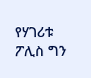የሃገሪቱ ፖሊስ ግን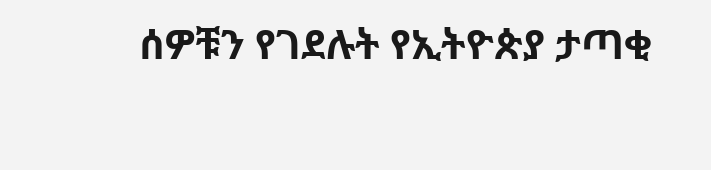ሰዎቹን የገደሉት የኢትዮጵያ ታጣቂ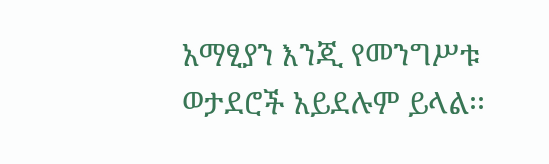አማፂያን እንጂ የመንግሥቱ ወታደሮች አይደሉም ይላል፡፡